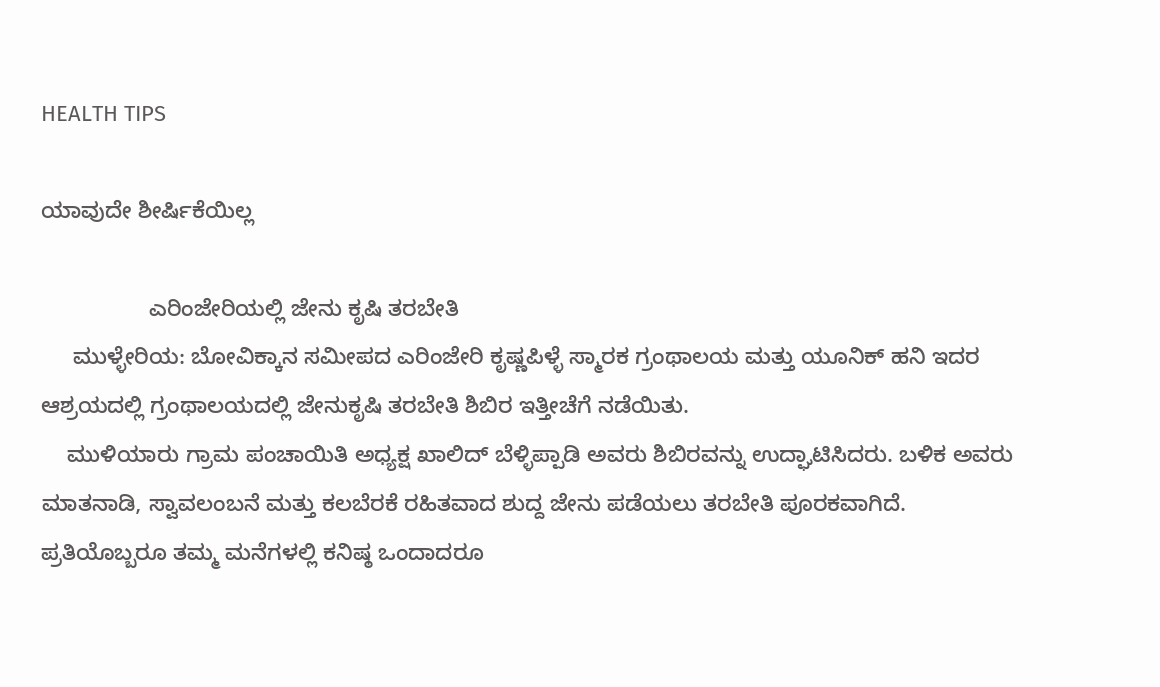HEALTH TIPS

ಯಾವುದೇ ಶೀರ್ಷಿಕೆಯಿಲ್ಲ

                 ಎರಿಂಜೇರಿಯಲ್ಲಿ ಜೇನು ಕೃಷಿ ತರಬೇತಿ
     ಮುಳ್ಳೇರಿಯ: ಬೋವಿಕ್ಕಾನ ಸಮೀಪದ ಎರಿಂಜೇರಿ ಕೃಷ್ಣಪಿಳ್ಳೆ ಸ್ಮಾರಕ ಗ್ರಂಥಾಲಯ ಮತ್ತು ಯೂನಿಕ್ ಹನಿ ಇದರ ಆಶ್ರಯದಲ್ಲಿ ಗ್ರಂಥಾಲಯದಲ್ಲಿ ಜೇನುಕೃಷಿ ತರಬೇತಿ ಶಿಬಿರ ಇತ್ತೀಚೆಗೆ ನಡೆಯಿತು.
    ಮುಳಿಯಾರು ಗ್ರಾಮ ಪಂಚಾಯಿತಿ ಅಧ್ಯಕ್ಷ ಖಾಲಿದ್ ಬೆಳ್ಳಿಪ್ಪಾಡಿ ಅವರು ಶಿಬಿರವನ್ನು ಉದ್ಘಾಟಿಸಿದರು. ಬಳಿಕ ಅವರು ಮಾತನಾಡಿ, ಸ್ವಾವಲಂಬನೆ ಮತ್ತು ಕಲಬೆರಕೆ ರಹಿತವಾದ ಶುದ್ದ ಜೇನು ಪಡೆಯಲು ತರಬೇತಿ ಪೂರಕವಾಗಿದೆ. ಪ್ರತಿಯೊಬ್ಬರೂ ತಮ್ಮ ಮನೆಗಳಲ್ಲಿ ಕನಿಷ್ಠ ಒಂದಾದರೂ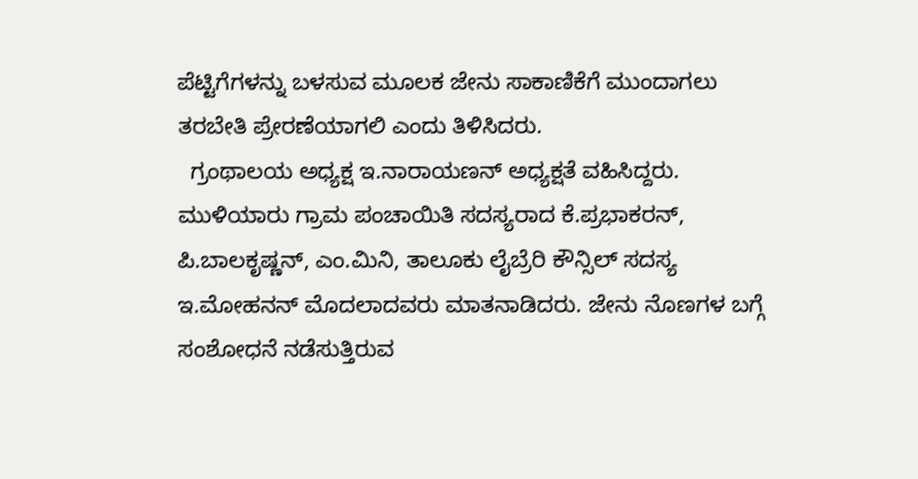ಪೆಟ್ಟಿಗೆಗಳನ್ನು ಬಳಸುವ ಮೂಲಕ ಜೇನು ಸಾಕಾಣಿಕೆಗೆ ಮುಂದಾಗಲು ತರಬೇತಿ ಪ್ರೇರಣೆಯಾಗಲಿ ಎಂದು ತಿಳಿಸಿದರು.
  ಗ್ರಂಥಾಲಯ ಅಧ್ಯಕ್ಷ ಇ.ನಾರಾಯಣನ್ ಅಧ್ಯಕ್ಷತೆ ವಹಿಸಿದ್ದರು. ಮುಳಿಯಾರು ಗ್ರಾಮ ಪಂಚಾಯಿತಿ ಸದಸ್ಯರಾದ ಕೆ.ಪ್ರಭಾಕರನ್, ಪಿ.ಬಾಲಕೃಷ್ಣನ್, ಎಂ.ಮಿನಿ, ತಾಲೂಕು ಲೈಬ್ರೆರಿ ಕೌನ್ಸಿಲ್ ಸದಸ್ಯ ಇ.ಮೋಹನನ್ ಮೊದಲಾದವರು ಮಾತನಾಡಿದರು. ಜೇನು ನೊಣಗಳ ಬಗ್ಗೆ ಸಂಶೋಧನೆ ನಡೆಸುತ್ತಿರುವ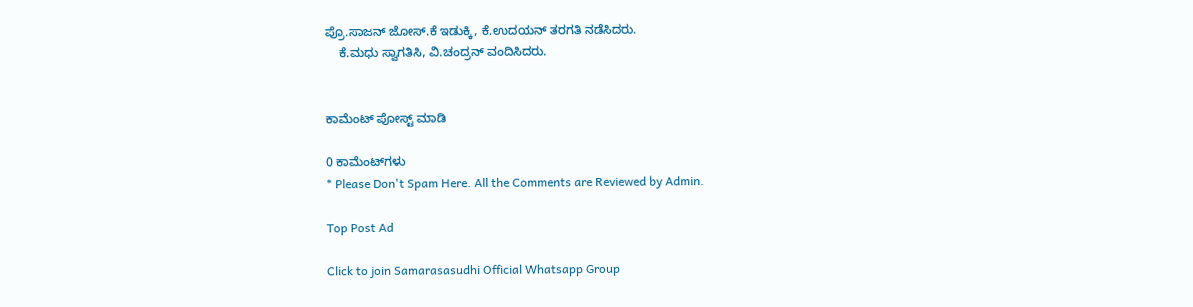ಪ್ರೊ.ಸಾಜನ್ ಜೋಸ್.ಕೆ ಇಡುಕ್ಕಿ, ಕೆ.ಉದಯನ್ ತರಗತಿ ನಡೆಸಿದರು.
    ಕೆ.ಮಧು ಸ್ವಾಗತಿಸಿ, ವಿ.ಚಂದ್ರನ್ ವಂದಿಸಿದರು.


ಕಾಮೆಂಟ್‌‌ ಪೋಸ್ಟ್‌ ಮಾಡಿ

0 ಕಾಮೆಂಟ್‌ಗಳು
* Please Don't Spam Here. All the Comments are Reviewed by Admin.

Top Post Ad

Click to join Samarasasudhi Official Whatsapp Group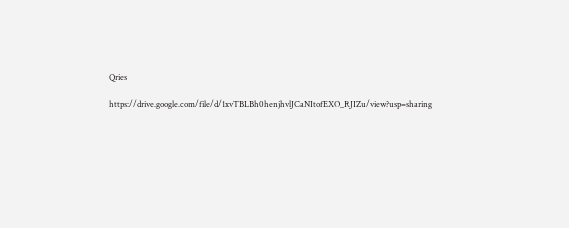Qries

https://drive.google.com/file/d/1xvTBLBh0henjhvlJCaNItofEXO_RJIZu/view?usp=sharing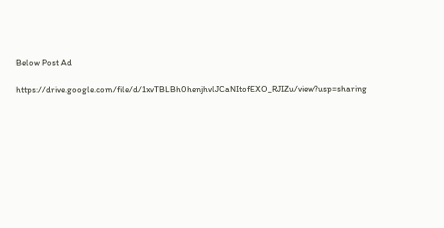Below Post Ad

https://drive.google.com/file/d/1xvTBLBh0henjhvlJCaNItofEXO_RJIZu/view?usp=sharing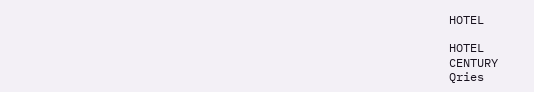HOTEL

HOTEL
CENTURY
Qries